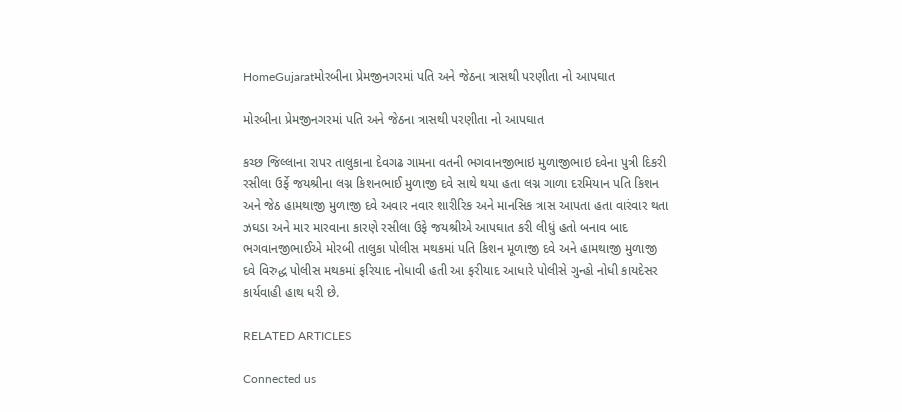HomeGujaratમોરબીના પ્રેમજીનગરમાં પતિ અને જેઠના ત્રાસથી પરણીતા નો આપઘાત

મોરબીના પ્રેમજીનગરમાં પતિ અને જેઠના ત્રાસથી પરણીતા નો આપઘાત

કચ્છ જિલ્લાના રાપર તાલુકાના દેવગઢ ગામના વતની ભગવાનજીભાઇ મુળાજીભાઇ દવેના પુત્રી દિકરી રસીલા ઉર્ફે જયશ્રીના લગ્ન કિશનભાઈ મુળાજી દવે સાથે થયા હતા લગ્ન ગાળા દરમિયાન પતિ કિશન અને જેઠ હામથાજી મુળાજી દવે અવાર નવાર શારીરિક અને માનસિક ત્રાસ આપતા હતા વારંવાર થતા ઝઘડા અને માર મારવાના કારણે રસીલા ઉફે જયશ્રીએ આપઘાત કરી લીધું હતો બનાવ બાદ ભગવાનજીભાઈએ મોરબી તાલુકા પોલીસ મથકમાં પતિ કિશન મૂળાજી દવે અને હામથાજી મુળાજી દવે વિરુદ્ધ પોલીસ મથકમાં ફરિયાદ નોધાવી હતી આ ફરીયાદ આધારે પોલીસે ગુન્હો નોધી કાયદેસર કાર્યવાહી હાથ ધરી છે.

RELATED ARTICLES

Connected us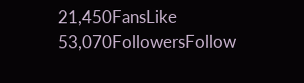21,450FansLike
53,070FollowersFollow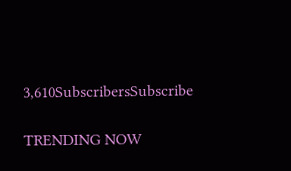3,610SubscribersSubscribe

TRENDING NOW